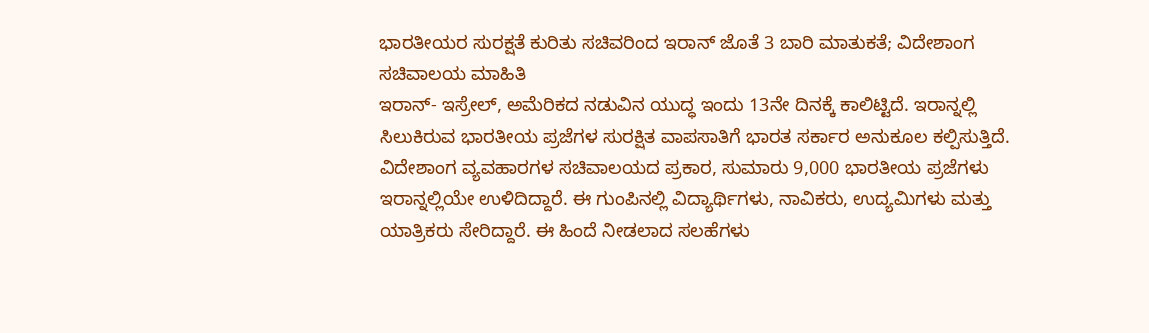ಭಾರತೀಯರ ಸುರಕ್ಷತೆ ಕುರಿತು ಸಚಿವರಿಂದ ಇರಾನ್ ಜೊತೆ 3 ಬಾರಿ ಮಾತುಕತೆ; ವಿದೇಶಾಂಗ ಸಚಿವಾಲಯ ಮಾಹಿತಿ
ಇರಾನ್- ಇಸ್ರೇಲ್, ಅಮೆರಿಕದ ನಡುವಿನ ಯುದ್ಧ ಇಂದು 13ನೇ ದಿನಕ್ಕೆ ಕಾಲಿಟ್ಟಿದೆ. ಇರಾನ್ನಲ್ಲಿ ಸಿಲುಕಿರುವ ಭಾರತೀಯ ಪ್ರಜೆಗಳ ಸುರಕ್ಷಿತ ವಾಪಸಾತಿಗೆ ಭಾರತ ಸರ್ಕಾರ ಅನುಕೂಲ ಕಲ್ಪಿಸುತ್ತಿದೆ. ವಿದೇಶಾಂಗ ವ್ಯವಹಾರಗಳ ಸಚಿವಾಲಯದ ಪ್ರಕಾರ, ಸುಮಾರು 9,000 ಭಾರತೀಯ ಪ್ರಜೆಗಳು ಇರಾನ್ನಲ್ಲಿಯೇ ಉಳಿದಿದ್ದಾರೆ. ಈ ಗುಂಪಿನಲ್ಲಿ ವಿದ್ಯಾರ್ಥಿಗಳು, ನಾವಿಕರು, ಉದ್ಯಮಿಗಳು ಮತ್ತು ಯಾತ್ರಿಕರು ಸೇರಿದ್ದಾರೆ. ಈ ಹಿಂದೆ ನೀಡಲಾದ ಸಲಹೆಗಳು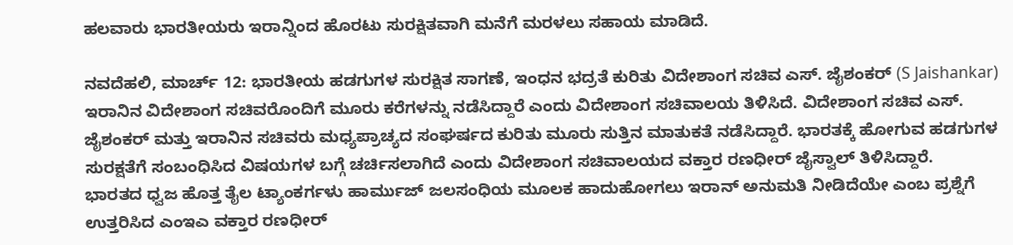ಹಲವಾರು ಭಾರತೀಯರು ಇರಾನ್ನಿಂದ ಹೊರಟು ಸುರಕ್ಷಿತವಾಗಿ ಮನೆಗೆ ಮರಳಲು ಸಹಾಯ ಮಾಡಿದೆ.

ನವದೆಹಲಿ, ಮಾರ್ಚ್ 12: ಭಾರತೀಯ ಹಡಗುಗಳ ಸುರಕ್ಷಿತ ಸಾಗಣೆ, ಇಂಧನ ಭದ್ರತೆ ಕುರಿತು ವಿದೇಶಾಂಗ ಸಚಿವ ಎಸ್. ಜೈಶಂಕರ್ (S Jaishankar) ಇರಾನಿನ ವಿದೇಶಾಂಗ ಸಚಿವರೊಂದಿಗೆ ಮೂರು ಕರೆಗಳನ್ನು ನಡೆಸಿದ್ದಾರೆ ಎಂದು ವಿದೇಶಾಂಗ ಸಚಿವಾಲಯ ತಿಳಿಸಿದೆ. ವಿದೇಶಾಂಗ ಸಚಿವ ಎಸ್. ಜೈಶಂಕರ್ ಮತ್ತು ಇರಾನಿನ ಸಚಿವರು ಮಧ್ಯಪ್ರಾಚ್ಯದ ಸಂಘರ್ಷದ ಕುರಿತು ಮೂರು ಸುತ್ತಿನ ಮಾತುಕತೆ ನಡೆಸಿದ್ದಾರೆ. ಭಾರತಕ್ಕೆ ಹೋಗುವ ಹಡಗುಗಳ ಸುರಕ್ಷತೆಗೆ ಸಂಬಂಧಿಸಿದ ವಿಷಯಗಳ ಬಗ್ಗೆ ಚರ್ಚಿಸಲಾಗಿದೆ ಎಂದು ವಿದೇಶಾಂಗ ಸಚಿವಾಲಯದ ವಕ್ತಾರ ರಣಧೀರ್ ಜೈಸ್ವಾಲ್ ತಿಳಿಸಿದ್ದಾರೆ.
ಭಾರತದ ಧ್ವಜ ಹೊತ್ತ ತೈಲ ಟ್ಯಾಂಕರ್ಗಳು ಹಾರ್ಮುಜ್ ಜಲಸಂಧಿಯ ಮೂಲಕ ಹಾದುಹೋಗಲು ಇರಾನ್ ಅನುಮತಿ ನೀಡಿದೆಯೇ ಎಂಬ ಪ್ರಶ್ನೆಗೆ ಉತ್ತರಿಸಿದ ಎಂಇಎ ವಕ್ತಾರ ರಣಧೀರ್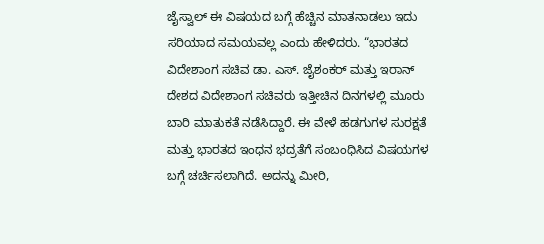ಜೈಸ್ವಾಲ್ ಈ ವಿಷಯದ ಬಗ್ಗೆ ಹೆಚ್ಚಿನ ಮಾತನಾಡಲು ಇದು ಸರಿಯಾದ ಸಮಯವಲ್ಲ ಎಂದು ಹೇಳಿದರು. “ಭಾರತದ ವಿದೇಶಾಂಗ ಸಚಿವ ಡಾ. ಎಸ್. ಜೈಶಂಕರ್ ಮತ್ತು ಇರಾನ್ ದೇಶದ ವಿದೇಶಾಂಗ ಸಚಿವರು ಇತ್ತೀಚಿನ ದಿನಗಳಲ್ಲಿ ಮೂರು ಬಾರಿ ಮಾತುಕತೆ ನಡೆಸಿದ್ದಾರೆ. ಈ ವೇಳೆ ಹಡಗುಗಳ ಸುರಕ್ಷತೆ ಮತ್ತು ಭಾರತದ ಇಂಧನ ಭದ್ರತೆಗೆ ಸಂಬಂಧಿಸಿದ ವಿಷಯಗಳ ಬಗ್ಗೆ ಚರ್ಚಿಸಲಾಗಿದೆ. ಅದನ್ನು ಮೀರಿ,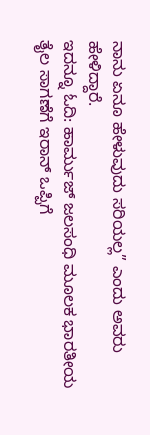ನಾನು ಏನೂ ಹೇಳುವುದು ಸರಿಯಲ್ಲ” ಎಂದು ಅವರು ಹೇಳಿದ್ದಾರೆ.
ಇದನ್ನೂ ಓದಿ: ಹಾರ್ಮುಜ್ ಜಲಸಂಧಿ ಮೂಲಕ ಭಾರತೀಯ ತೈಲ ಸಾಗಣೆಗೆ ಇರಾನ್ ಒಪ್ಪಿಗೆ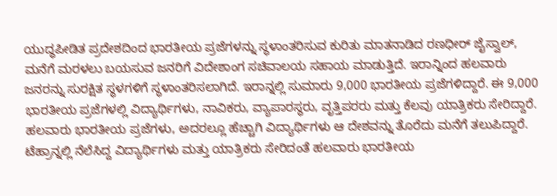ಯುದ್ಧಪೀಡಿತ ಪ್ರದೇಶದಿಂದ ಭಾರತೀಯ ಪ್ರಜೆಗಳನ್ನು ಸ್ಥಳಾಂತರಿಸುವ ಕುರಿತು ಮಾತನಾಡಿದ ರಣಧೀರ್ ಜೈಸ್ವಾಲ್, ಮನೆಗೆ ಮರಳಲು ಬಯಸುವ ಜನರಿಗೆ ವಿದೇಶಾಂಗ ಸಚಿವಾಲಯ ಸಹಾಯ ಮಾಡುತ್ತಿದೆ. ಇರಾನ್ನಿಂದ ಹಲವಾರು ಜನರನ್ನು ಸುರಕ್ಷಿತ ಸ್ಥಳಗಳಿಗೆ ಸ್ಥಳಾಂತರಿಸಲಾಗಿದೆ. ಇರಾನ್ನಲ್ಲಿ ಸುಮಾರು 9,000 ಭಾರತೀಯ ಪ್ರಜೆಗಳಿದ್ದಾರೆ. ಈ 9,000 ಭಾರತೀಯ ಪ್ರಜೆಗಳಲ್ಲಿ ವಿದ್ಯಾರ್ಥಿಗಳು, ನಾವಿಕರು, ವ್ಯಾಪಾರಸ್ಥರು, ವೃತ್ತಿಪರರು ಮತ್ತು ಕೆಲವು ಯಾತ್ರಿಕರು ಸೇರಿದ್ದಾರೆ. ಹಲವಾರು ಭಾರತೀಯ ಪ್ರಜೆಗಳು, ಅದರಲ್ಲೂ ಹೆಚ್ಚಾಗಿ ವಿದ್ಯಾರ್ಥಿಗಳು ಆ ದೇಶವನ್ನು ತೊರೆದು ಮನೆಗೆ ತಲುಪಿದ್ದಾರೆ. ಟೆಹ್ರಾನ್ನಲ್ಲಿ ನೆಲೆಸಿದ್ದ ವಿದ್ಯಾರ್ಥಿಗಳು ಮತ್ತು ಯಾತ್ರಿಕರು ಸೇರಿದಂತೆ ಹಲವಾರು ಭಾರತೀಯ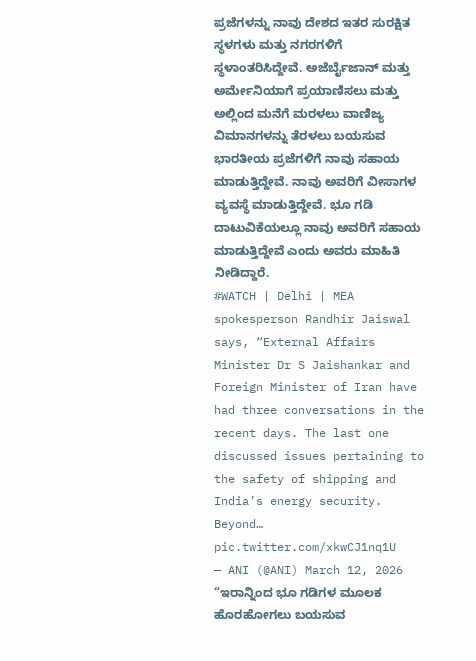ಪ್ರಜೆಗಳನ್ನು ನಾವು ದೇಶದ ಇತರ ಸುರಕ್ಷಿತ ಸ್ಥಳಗಳು ಮತ್ತು ನಗರಗಳಿಗೆ ಸ್ಥಳಾಂತರಿಸಿದ್ದೇವೆ. ಅಜೆರ್ಬೈಜಾನ್ ಮತ್ತು ಅರ್ಮೇನಿಯಾಗೆ ಪ್ರಯಾಣಿಸಲು ಮತ್ತು ಅಲ್ಲಿಂದ ಮನೆಗೆ ಮರಳಲು ವಾಣಿಜ್ಯ ವಿಮಾನಗಳನ್ನು ತೆರಳಲು ಬಯಸುವ ಭಾರತೀಯ ಪ್ರಜೆಗಳಿಗೆ ನಾವು ಸಹಾಯ ಮಾಡುತ್ತಿದ್ದೇವೆ. ನಾವು ಅವರಿಗೆ ವೀಸಾಗಳ ವ್ಯವಸ್ಥೆ ಮಾಡುತ್ತಿದ್ದೇವೆ. ಭೂ ಗಡಿ ದಾಟುವಿಕೆಯಲ್ಲೂ ನಾವು ಅವರಿಗೆ ಸಹಾಯ ಮಾಡುತ್ತಿದ್ದೇವೆ ಎಂದು ಅವರು ಮಾಹಿತಿ ನೀಡಿದ್ದಾರೆ.
#WATCH | Delhi | MEA spokesperson Randhir Jaiswal says, “External Affairs Minister Dr S Jaishankar and Foreign Minister of Iran have had three conversations in the recent days. The last one discussed issues pertaining to the safety of shipping and India’s energy security. Beyond… pic.twitter.com/xkwCJ1nq1U
— ANI (@ANI) March 12, 2026
“ಇರಾನ್ನಿಂದ ಭೂ ಗಡಿಗಳ ಮೂಲಕ ಹೊರಹೋಗಲು ಬಯಸುವ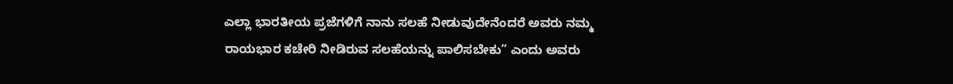ಎಲ್ಲಾ ಭಾರತೀಯ ಪ್ರಜೆಗಳಿಗೆ ನಾನು ಸಲಹೆ ನೀಡುವುದೇನೆಂದರೆ ಅವರು ನಮ್ಮ ರಾಯಭಾರ ಕಚೇರಿ ನೀಡಿರುವ ಸಲಹೆಯನ್ನು ಪಾಲಿಸಬೇಕು” ಎಂದು ಅವರು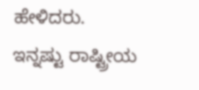ಹೇಳಿದರು.
ಇನ್ನಷ್ಟು ರಾಷ್ಟ್ರೀಯ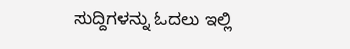ಸುದ್ದಿಗಳನ್ನು ಓದಲು ಇಲ್ಲಿ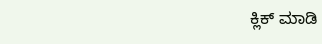ಕ್ಲಿಕ್ ಮಾಡಿ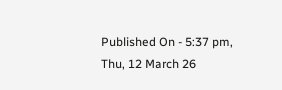Published On - 5:37 pm, Thu, 12 March 26